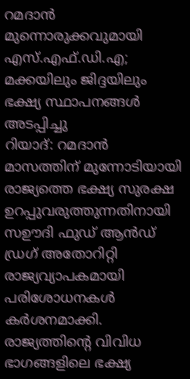റമദാൻ മുന്നൊരുക്കവുമായി എസ്.എഫ്.ഡി.എ; മക്കയിലും ജിദ്ദയിലും ഭക്ഷ്യ സ്ഥാപനങ്ങൾ അടപ്പിച്ചു
റിയാദ്: റമദാൻ മാസത്തിന് മുന്നോടിയായി രാജ്യത്തെ ഭക്ഷ്യ സുരക്ഷ ഉറപ്പുവരുത്തുന്നതിനായി സഊദി ഫുഡ് ആൻഡ് ഡ്രഗ് അതോറിറ്റി രാജ്യവ്യാപകമായി പരിശോധനകൾ കർശനമാക്കി. രാജ്യത്തിന്റെ വിവിധ ഭാഗങ്ങളിലെ ഭക്ഷ്യ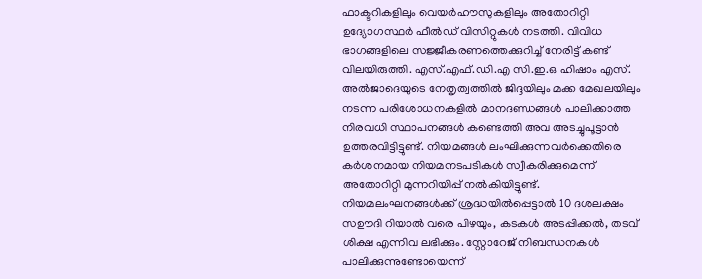ഫാക്ടറികളിലും വെയർഹൗസുകളിലും അതോറിറ്റി ഉദ്യോഗസ്ഥർ ഫീൽഡ് വിസിറ്റുകൾ നടത്തി. വിവിധ ഭാഗങ്ങളിലെ സജ്ജീകരണത്തെക്കുറിച്ച് നേരിട്ട് കണ്ട് വിലയിരുത്തി. എസ്.എഫ്.ഡി.എ സി.ഇ.ഒ ഹിഷാം എസ്. അൽജാദെയുടെ നേതൃത്വത്തിൽ ജിദ്ദയിലും മക്ക മേഖലയിലും നടന്ന പരിശോധനകളിൽ മാനദണ്ഡങ്ങൾ പാലിക്കാത്ത നിരവധി സ്ഥാപനങ്ങൾ കണ്ടെത്തി അവ അടച്ചുപൂട്ടാൻ ഉത്തരവിട്ടിട്ടുണ്ട്. നിയമങ്ങൾ ലംഘിക്കുന്നവർക്കെതിരെ കർശനമായ നിയമനടപടികൾ സ്വീകരിക്കുമെന്ന് അതോറിറ്റി മുന്നറിയിപ്പ് നൽകിയിട്ടുണ്ട്.
നിയമലംഘനങ്ങൾക്ക് ശ്രദ്ധയിൽപ്പെട്ടാൽ 10 ദശലക്ഷം സഊദി റിയാൽ വരെ പിഴയും, കടകൾ അടപ്പിക്കൽ, തടവ് ശിക്ഷ എന്നിവ ലഭിക്കും. സ്റ്റോറേജ് നിബന്ധനകൾ പാലിക്കുന്നുണ്ടോയെന്ന്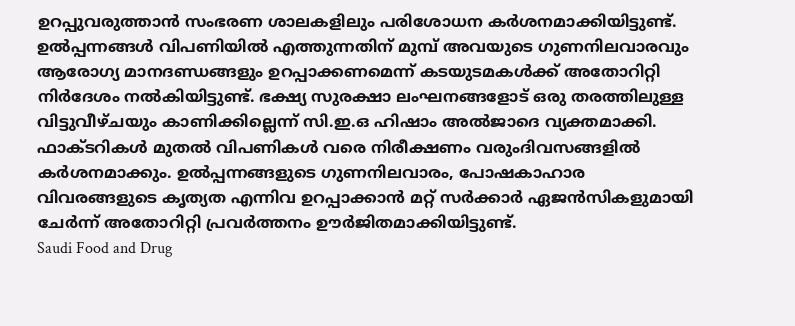ഉറപ്പുവരുത്താൻ സംഭരണ ശാലകളിലും പരിശോധന കർശനമാക്കിയിട്ടുണ്ട്. ഉൽപ്പന്നങ്ങൾ വിപണിയിൽ എത്തുന്നതിന് മുമ്പ് അവയുടെ ഗുണനിലവാരവും ആരോഗ്യ മാനദണ്ഡങ്ങളും ഉറപ്പാക്കണമെന്ന് കടയുടമകൾക്ക് അതോറിറ്റി നിർദേശം നൽകിയിട്ടുണ്ട്. ഭക്ഷ്യ സുരക്ഷാ ലംഘനങ്ങളോട് ഒരു തരത്തിലുള്ള വിട്ടുവീഴ്ചയും കാണിക്കില്ലെന്ന് സി.ഇ.ഒ ഹിഷാം അൽജാദെ വ്യക്തമാക്കി. ഫാക്ടറികൾ മുതൽ വിപണികൾ വരെ നിരീക്ഷണം വരുംദിവസങ്ങളിൽ കർശനമാക്കും. ഉൽപ്പന്നങ്ങളുടെ ഗുണനിലവാരം, പോഷകാഹാര വിവരങ്ങളുടെ കൃത്യത എന്നിവ ഉറപ്പാക്കാൻ മറ്റ് സർക്കാർ ഏജൻസികളുമായി ചേർന്ന് അതോറിറ്റി പ്രവർത്തനം ഊർജിതമാക്കിയിട്ടുണ്ട്.
Saudi Food and Drug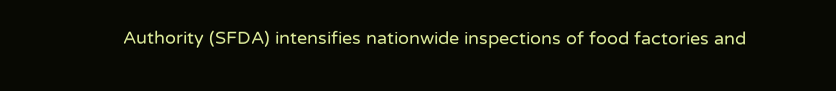Authority (SFDA) intensifies nationwide inspections of food factories and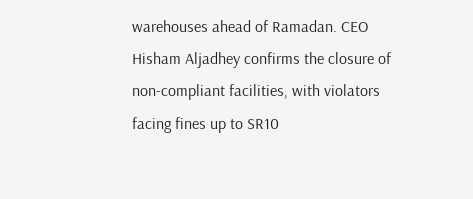warehouses ahead of Ramadan. CEO Hisham Aljadhey confirms the closure of non-compliant facilities, with violators facing fines up to SR10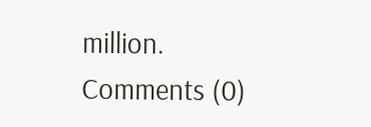million.
Comments (0)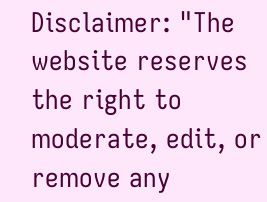Disclaimer: "The website reserves the right to moderate, edit, or remove any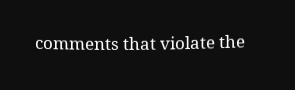comments that violate the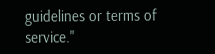guidelines or terms of service."